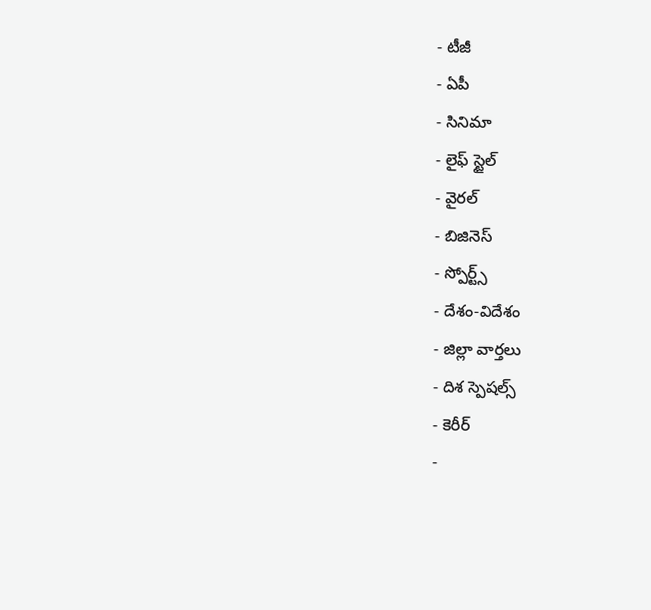- టీజీ
- ఏపీ
- సినిమా
- లైఫ్ స్టైల్
- వైరల్
- బిజినెస్
- స్పోర్ట్స్
- దేశం-విదేశం
- జిల్లా వార్తలు
- దిశ స్పెషల్స్
- కెరీర్
-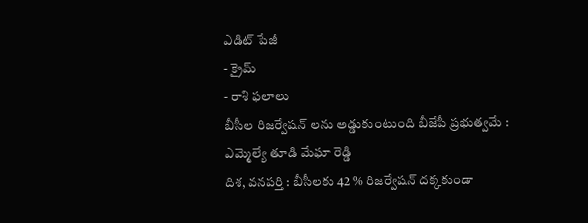ఎడిట్ పేజీ
- క్రైమ్
- రాశి ఫలాలు
బీసీల రిజర్వేషన్ లను అడ్డుకుంటుంది బీజేపీ ప్రభుత్వమే : ఎమ్మెల్యే తూడి మేఘా రెడ్డి
దిశ, వనపర్తి : బీసీలకు 42 % రిజర్వేషన్ దక్కకుండా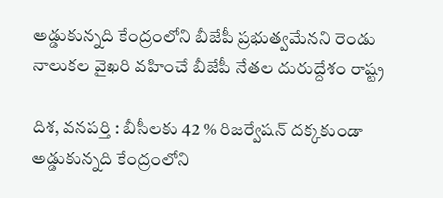అడ్డుకున్నది కేంద్రంలోని బీజేపీ ప్రభుత్వమేనని రెండు నాలుకల వైఖరి వహించే బీజేపీ నేతల దురుద్దేశం రాష్ట్ర

దిశ, వనపర్తి : బీసీలకు 42 % రిజర్వేషన్ దక్కకుండా అడ్డుకున్నది కేంద్రంలోని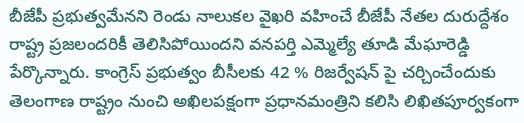బీజేపీ ప్రభుత్వమేనని రెండు నాలుకల వైఖరి వహించే బీజేపీ నేతల దురుద్దేశం రాష్ట్ర ప్రజలందరికీ తెలిసిపోయిందని వనపర్తి ఎమ్మెల్యే తూడి మేఘారెడ్డి పేర్కొన్నారు. కాంగ్రెస్ ప్రభుత్వం బీసీలకు 42 % రిజర్వేషన్ పై చర్చించేందుకు తెలంగాణ రాష్ట్రం నుంచి అఖిలపక్షంగా ప్రధానమంత్రిని కలిసి లిఖితపూర్వకంగా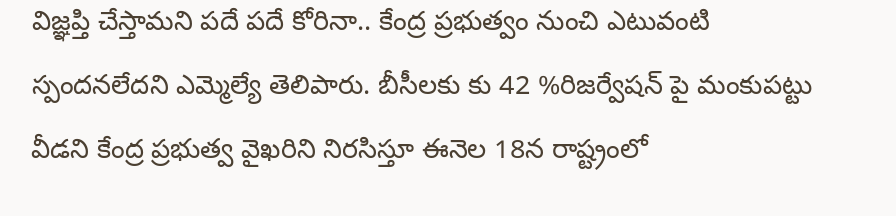విజ్ఞప్తి చేస్తామని పదే పదే కోరినా.. కేంద్ర ప్రభుత్వం నుంచి ఎటువంటి స్పందనలేదని ఎమ్మెల్యే తెలిపారు. బీసీలకు కు 42 %రిజర్వేషన్ పై మంకుపట్టు వీడని కేంద్ర ప్రభుత్వ వైఖరిని నిరసిస్తూ ఈనెల 18న రాష్ట్రంలో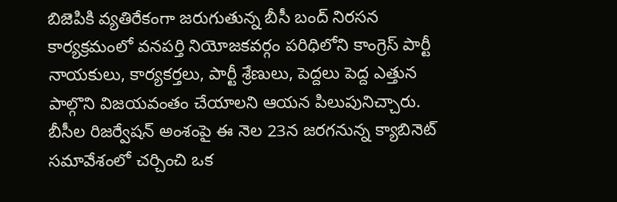బిజెపికి వ్యతిరేకంగా జరుగుతున్న బీసీ బంద్ నిరసన కార్యక్రమంలో వనపర్తి నియోజకవర్గం పరిధిలోని కాంగ్రెస్ పార్టీ నాయకులు, కార్యకర్తలు, పార్టీ శ్రేణులు, పెద్దలు పెద్ద ఎత్తున పాల్గొని విజయవంతం చేయాలని ఆయన పిలుపునిచ్చారు. బీసీల రిజర్వేషన్ అంశంపై ఈ నెల 23న జరగనున్న క్యాబినెట్ సమావేశంలో చర్చించి ఒక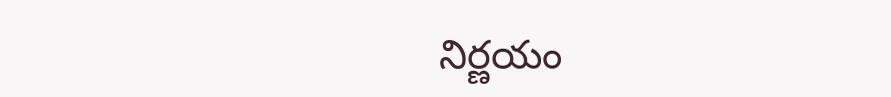నిర్ణయం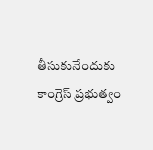తీసుకునేందుకు కాంగ్రెస్ ప్రభుత్వం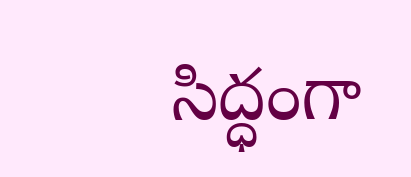సిద్ధంగా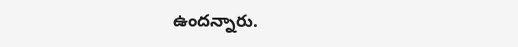ఉందన్నారు.